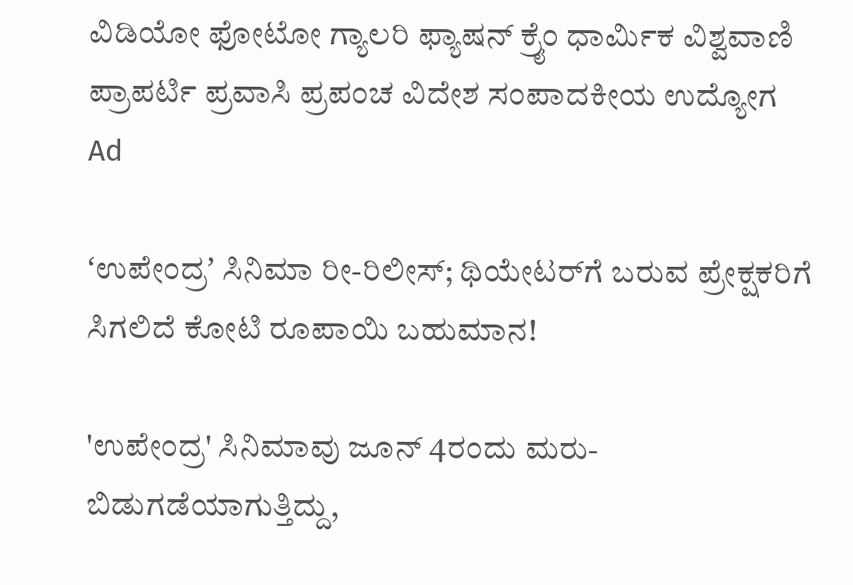ವಿಡಿಯೋ ಫೋಟೋ ಗ್ಯಾಲರಿ ಫ್ಯಾಷನ್ ಕ್ರೈಂ ಧಾರ್ಮಿಕ ವಿಶ್ವವಾಣಿ ಪ್ರಾಪರ್ಟಿ ಪ್ರವಾಸಿ ಪ್ರಪಂಚ ವಿದೇಶ ಸಂಪಾದಕೀಯ ಉದ್ಯೋಗ
Ad

ʻಉಪೇಂದ್ರʼ ಸಿನಿಮಾ ರೀ-ರಿಲೀಸ್‌; ಥಿಯೇಟರ್‌ಗೆ ಬರುವ ಪ್ರೇಕ್ಷಕರಿಗೆ ಸಿಗಲಿದೆ ಕೋಟಿ ರೂಪಾಯಿ ಬಹುಮಾನ!

'ಉಪೇಂದ್ರ' ಸಿನಿಮಾವು ಜೂನ್ 4ರಂದು ಮರು-ಬಿಡುಗಡೆಯಾಗುತ್ತಿದ್ದು,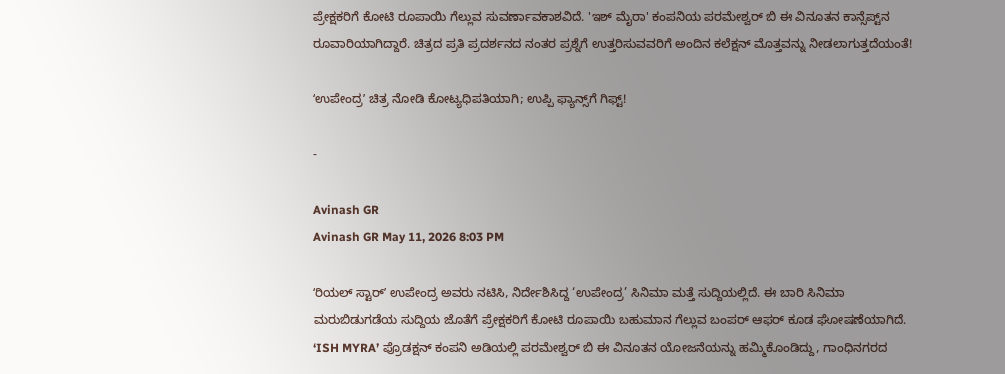ಪ್ರೇಕ್ಷಕರಿಗೆ ಕೋಟಿ ರೂಪಾಯಿ ಗೆಲ್ಲುವ ಸುವರ್ಣಾವಕಾಶವಿದೆ. 'ಇಶ್ ಮೈರಾ' ಕಂಪನಿಯ ಪರಮೇಶ್ವರ್ ಬಿ ಈ ವಿನೂತನ ಕಾನ್ಸೆಪ್ಟ್‌ನ ರೂವಾರಿಯಾಗಿದ್ದಾರೆ. ಚಿತ್ರದ ಪ್ರತಿ ಪ್ರದರ್ಶನದ ನಂತರ ಪ್ರಶ್ನೆಗೆ ಉತ್ತರಿಸುವವರಿಗೆ ಅಂದಿನ ಕಲೆಕ್ಷನ್ ಮೊತ್ತವನ್ನು ನೀಡಲಾಗುತ್ತದೆಯಂತೆ!

ʻಉಪೇಂದ್ರʼ ಚಿತ್ರ ನೋಡಿ ಕೋಟ್ಯಧಿಪತಿಯಾಗಿ; ಉಪ್ಪಿ ಫ್ಯಾನ್ಸ್‌ಗೆ‌ ಗಿಫ್ಟ್!

-

Avinash GR
Avinash GR May 11, 2026 8:03 PM

ʻರಿಯಲ್‌ ಸ್ಟಾರ್‌ʼ ಉಪೇಂದ್ರ ಅವರು ನಟಿಸಿ, ನಿರ್ದೇಶಿಸಿದ್ದ ‘ಉಪೇಂದ್ರ’ ಸಿನಿಮಾ ಮತ್ತೆ ಸುದ್ದಿಯಲ್ಲಿದೆ. ಈ ಬಾರಿ ಸಿನಿಮಾ ಮರುಬಿಡುಗಡೆಯ ಸುದ್ದಿಯ ಜೊತೆಗೆ ಪ್ರೇಕ್ಷಕರಿಗೆ ಕೋಟಿ ರೂಪಾಯಿ ಬಹುಮಾನ ಗೆಲ್ಲುವ ಬಂಪರ್ ಆಫರ್ ಕೂಡ ಘೋಷಣೆಯಾಗಿದೆ. ‘ISH MYRA’ ಪ್ರೊಡಕ್ಷನ್ ಕಂಪನಿ ಅಡಿಯಲ್ಲಿ ಪರಮೇಶ್ವರ್ ಬಿ ಈ ವಿನೂತನ ಯೋಜನೆಯನ್ನು ಹಮ್ಮಿಕೊಂಡಿದ್ದು, ಗಾಂಧಿನಗರದ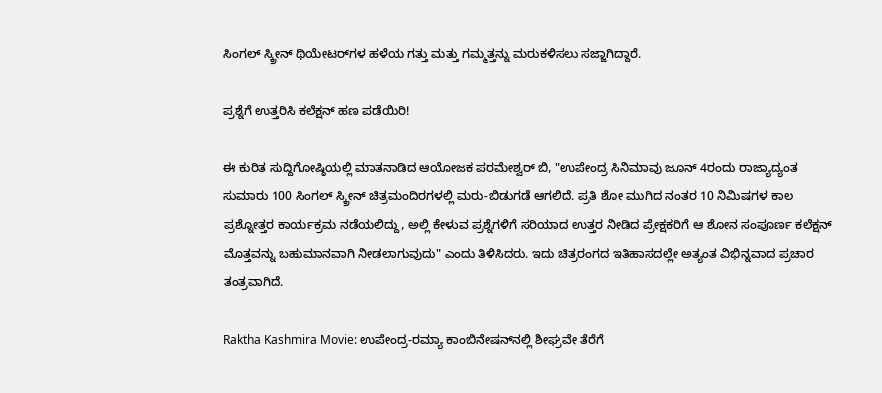ಸಿಂಗಲ್‌ ಸ್ಕ್ರೀನ್‌ ಥಿಯೇಟರ್‌ಗಳ ಹಳೆಯ ಗತ್ತು ಮತ್ತು ಗಮ್ಮತ್ತನ್ನು ಮರುಕಳಿಸಲು ಸಜ್ಜಾಗಿದ್ದಾರೆ.

ಪ್ರಶ್ನೆಗೆ ಉತ್ತರಿಸಿ ಕಲೆಕ್ಷನ್ ಹಣ ಪಡೆಯಿರಿ!

ಈ ಕುರಿತ ಸುದ್ದಿಗೋಷ್ಠಿಯಲ್ಲಿ ಮಾತನಾಡಿದ ಆಯೋಜಕ ಪರಮೇಶ್ವರ್ ಬಿ, "ಉಪೇಂದ್ರ ಸಿನಿಮಾವು ಜೂನ್ 4ರಂದು ರಾಜ್ಯಾದ್ಯಂತ ಸುಮಾರು 100 ಸಿಂಗಲ್ ಸ್ಕ್ರೀನ್ ಚಿತ್ರಮಂದಿರಗಳಲ್ಲಿ ಮರು-ಬಿಡುಗಡೆ ಆಗಲಿದೆ. ಪ್ರತಿ ಶೋ ಮುಗಿದ ನಂತರ 10 ನಿಮಿಷಗಳ ಕಾಲ ಪ್ರಶ್ನೋತ್ತರ ಕಾರ್ಯಕ್ರಮ ನಡೆಯಲಿದ್ದು, ಅಲ್ಲಿ ಕೇಳುವ ಪ್ರಶ್ನೆಗಳಿಗೆ ಸರಿಯಾದ ಉತ್ತರ ನೀಡಿದ ಪ್ರೇಕ್ಷಕರಿಗೆ ಆ ಶೋನ ಸಂಪೂರ್ಣ ಕಲೆಕ್ಷನ್ ಮೊತ್ತವನ್ನು ಬಹುಮಾನವಾಗಿ ನೀಡಲಾಗುವುದು" ಎಂದು ತಿಳಿಸಿದರು. ಇದು ಚಿತ್ರರಂಗದ ಇತಿಹಾಸದಲ್ಲೇ ಅತ್ಯಂತ ವಿಭಿನ್ನವಾದ ಪ್ರಚಾರ ತಂತ್ರವಾಗಿದೆ.

Raktha Kashmira Movie: ಉಪೇಂದ್ರ-ರಮ್ಯಾ ಕಾಂಬಿನೇಷನ್‌ನಲ್ಲಿ ಶೀಘ್ರವೇ ತೆರೆಗೆ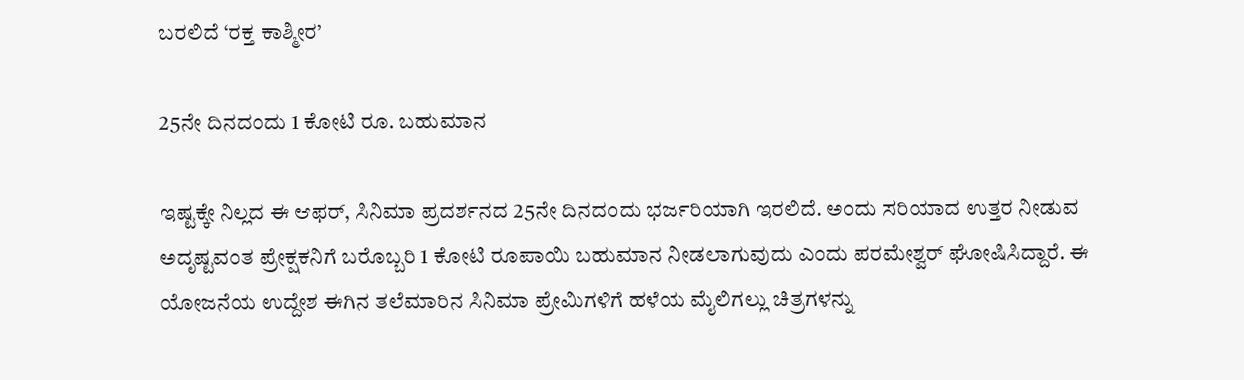ಬರಲಿದೆ ‘ರಕ್ತ ಕಾಶ್ಮೀರ’

25ನೇ ದಿನದಂದು 1 ಕೋಟಿ ರೂ. ಬಹುಮಾನ

ಇಷ್ಟಕ್ಕೇ ನಿಲ್ಲದ ಈ ಆಫರ್, ಸಿನಿಮಾ ಪ್ರದರ್ಶನದ 25ನೇ ದಿನದಂದು ಭರ್ಜರಿಯಾಗಿ ಇರಲಿದೆ. ಅಂದು ಸರಿಯಾದ ಉತ್ತರ ನೀಡುವ ಅದೃಷ್ಟವಂತ ಪ್ರೇಕ್ಷಕನಿಗೆ ಬರೊಬ್ಬರಿ 1 ಕೋಟಿ ರೂಪಾಯಿ ಬಹುಮಾನ ನೀಡಲಾಗುವುದು ಎಂದು ಪರಮೇಶ್ವರ್ ಘೋಷಿಸಿದ್ದಾರೆ. ಈ ಯೋಜನೆಯ ಉದ್ದೇಶ ಈಗಿನ ತಲೆಮಾರಿನ ಸಿನಿಮಾ ಪ್ರೇಮಿಗಳಿಗೆ ಹಳೆಯ ಮೈಲಿಗಲ್ಲು ಚಿತ್ರಗಳನ್ನು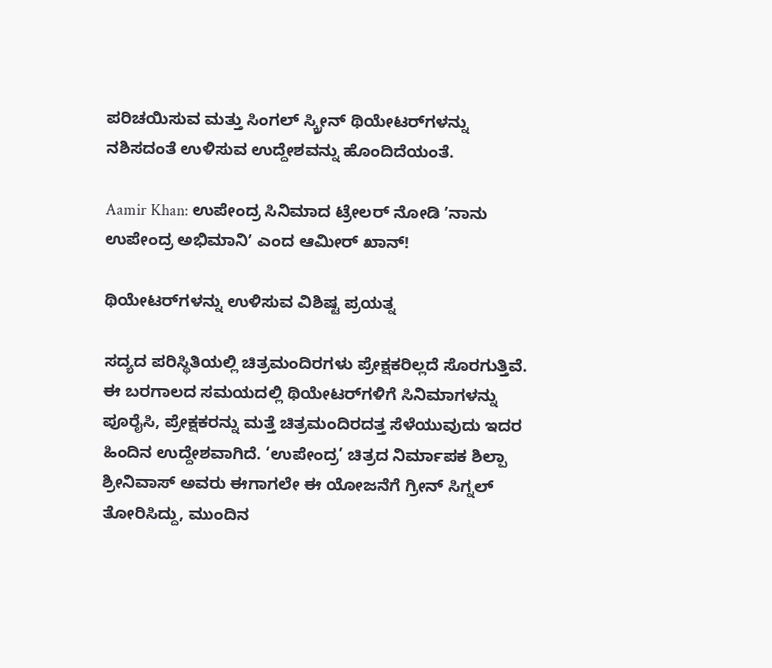ಪರಿಚಯಿಸುವ ಮತ್ತು ಸಿಂಗಲ್ ಸ್ಕ್ರೀನ್ ಥಿಯೇಟರ್‌ಗಳನ್ನು ನಶಿಸದಂತೆ ಉಳಿಸುವ ಉದ್ದೇಶವನ್ನು ಹೊಂದಿದೆಯಂತೆ.

Aamir Khan: ಉಪೇಂದ್ರ ಸಿನಿಮಾದ ಟ್ರೇಲರ್ ನೋಡಿ ʼನಾನು ಉಪೇಂದ್ರ ಅಭಿಮಾನಿʼ ಎಂದ ಆಮೀರ್ ಖಾನ್!

ಥಿಯೇಟರ್‌ಗಳನ್ನು ಉಳಿಸುವ ವಿಶಿಷ್ಟ ಪ್ರಯತ್ನ

ಸದ್ಯದ ಪರಿಸ್ಥಿತಿಯಲ್ಲಿ ಚಿತ್ರಮಂದಿರಗಳು ಪ್ರೇಕ್ಷಕರಿಲ್ಲದೆ ಸೊರಗುತ್ತಿವೆ. ಈ ಬರಗಾಲದ ಸಮಯದಲ್ಲಿ ಥಿಯೇಟರ್‌ಗಳಿಗೆ ಸಿನಿಮಾಗಳನ್ನು ಪೂರೈಸಿ, ಪ್ರೇಕ್ಷಕರನ್ನು ಮತ್ತೆ ಚಿತ್ರಮಂದಿರದತ್ತ ಸೆಳೆಯುವುದು ಇದರ ಹಿಂದಿನ ಉದ್ದೇಶವಾಗಿದೆ. ‘ಉಪೇಂದ್ರ’ ಚಿತ್ರದ ನಿರ್ಮಾಪಕ ಶಿಲ್ಪಾ ಶ್ರೀನಿವಾಸ್ ಅವರು ಈಗಾಗಲೇ ಈ ಯೋಜನೆಗೆ ಗ್ರೀನ್‌ ಸಿಗ್ನಲ್ ತೋರಿಸಿದ್ದು, ಮುಂದಿನ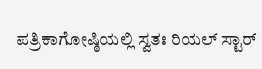ಪತ್ರಿಕಾಗೋಷ್ಠಿಯಲ್ಲಿ ಸ್ವತಃ ರಿಯಲ್ ಸ್ಟಾರ್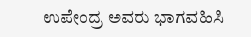ಉಪೇಂದ್ರ ಅವರು ಭಾಗವಹಿಸಿ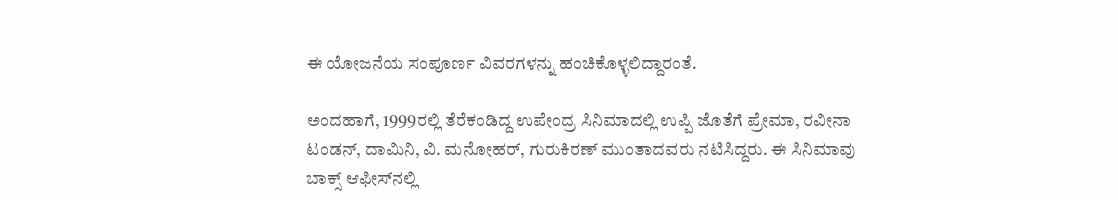ಈ ಯೋಜನೆಯ ಸಂಪೂರ್ಣ ವಿವರಗಳನ್ನು ಹಂಚಿಕೊಳ್ಳಲಿದ್ದಾರಂತೆ.

ಅಂದಹಾಗೆ, 1999ರಲ್ಲಿ ತೆರೆಕಂಡಿದ್ದ ಉಪೇಂದ್ರ ಸಿನಿಮಾದಲ್ಲಿ ಉಪ್ಪಿ ಜೊತೆಗೆ ಪ್ರೇಮಾ, ರವೀನಾ ಟಂಡನ್‌, ದಾಮಿನಿ, ವಿ. ಮನೋಹರ್‌, ಗುರುಕಿರಣ್‌ ಮುಂತಾದವರು ನಟಿಸಿದ್ದರು. ಈ ಸಿನಿಮಾವು ಬಾಕ್ಸ್‌ ಆಫೀಸ್‌ನಲ್ಲಿ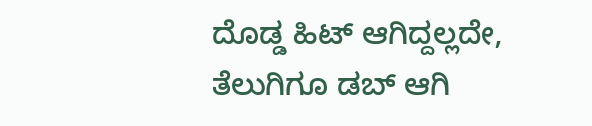ದೊಡ್ಡ ಹಿಟ್‌ ಆಗಿದ್ದಲ್ಲದೇ, ತೆಲುಗಿಗೂ ಡಬ್‌ ಆಗಿ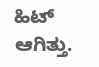ಹಿಟ್‌ ಆಗಿತ್ತು.